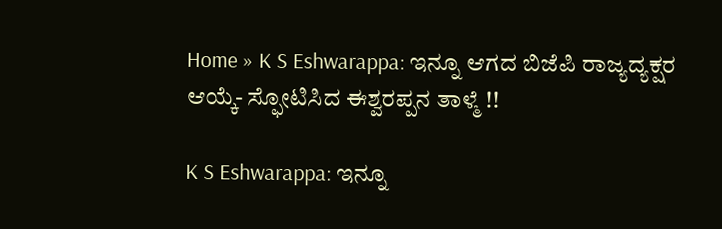Home » K S Eshwarappa: ಇನ್ನೂ ಆಗದ ಬಿಜೆಪಿ ರಾಜ್ಯದ್ಯಕ್ಷರ ಆಯ್ಕೆ- ಸ್ಫೋಟಿಸಿದ ಈಶ್ವರಪ್ಪನ ತಾಳ್ಮೆ !!

K S Eshwarappa: ಇನ್ನೂ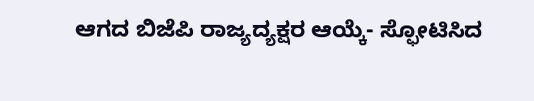ಆಗದ ಬಿಜೆಪಿ ರಾಜ್ಯದ್ಯಕ್ಷರ ಆಯ್ಕೆ- ಸ್ಫೋಟಿಸಿದ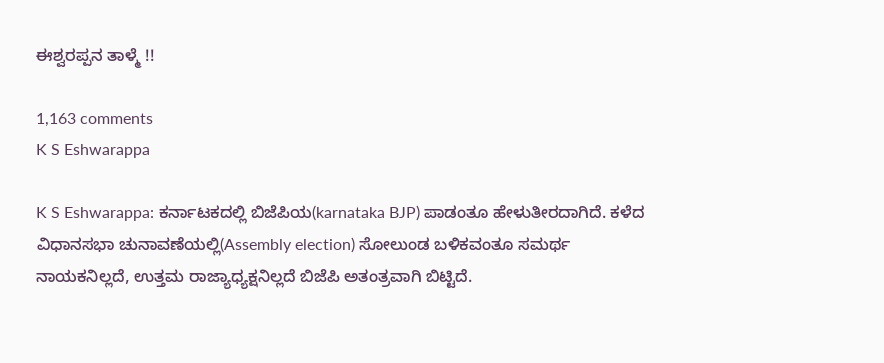ಈಶ್ವರಪ್ಪನ ತಾಳ್ಮೆ !!

1,163 comments
K S Eshwarappa

K S Eshwarappa: ಕರ್ನಾಟಕದಲ್ಲಿ ಬಿಜೆಪಿಯ(karnataka BJP) ಪಾಡಂತೂ ಹೇಳುತೀರದಾಗಿದೆ. ಕಳೆದ ವಿಧಾನಸಭಾ ಚುನಾವಣೆಯಲ್ಲಿ(Assembly election) ಸೋಲುಂಡ ಬಳಿಕವಂತೂ ಸಮರ್ಥ ನಾಯಕನಿಲ್ಲದೆ, ಉತ್ತಮ ರಾಜ್ಯಾಧ್ಯಕ್ಷನಿಲ್ಲದೆ ಬಿಜೆಪಿ ಅತಂತ್ರವಾಗಿ ಬಿಟ್ಟಿದೆ.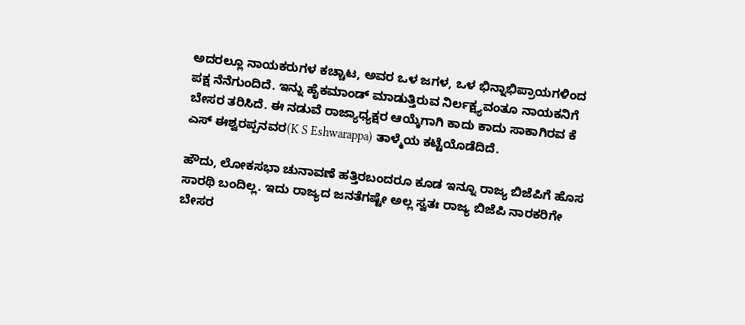ಅದರಲ್ಲೂ ನಾಯಕರುಗಳ ಕಚ್ಚಾಟ, ಅವರ ಒಳ ಜಗಳ, ಒಳ ಭಿನ್ನಾಭಿಪ್ರಾಯಗಳಿಂದ ಪಕ್ಷ ನೆನೆಗುಂದಿದೆ. ಇನ್ನು ಹೈಕಮಾಂಡ್ ಮಾಡುತ್ತಿರುವ ನಿರ್ಲಕ್ಷ್ಯವಂತೂ ನಾಯಕನಿಗೆ ಬೇಸರ ತರಿಸಿದೆ. ಈ ನಡುವೆ ರಾಜ್ಯಾಧ್ಯಕ್ಷರ ಆಯ್ಕೆಗಾಗಿ ಕಾದು ಕಾದು ಸಾಕಾಗಿರವ ಕೆ ಎಸ್ ಈಶ್ವರಪ್ಪನವರ(K S Eshwarappa) ತಾಳ್ಮೆಯ ಕಟ್ಟೆಯೊಡೆದಿದೆ.

ಹೌದು, ಲೋಕಸಭಾ ಚುನಾವಣೆ ಹತ್ತಿರಬಂದರೂ ಕೂಡ ಇನ್ನೂ ರಾಜ್ಯ ಬಿಜೆಪಿಗೆ ಹೊಸ ಸಾರಥಿ ಬಂದಿಲ್ಲ. ಇದು ರಾಜ್ಯದ ಜನತೆಗಷ್ಟೇ ಅಲ್ಲ ಸ್ವತಃ ರಾಜ್ಯ ಬಿಜೆಪಿ ನಾರಕರಿಗೇ ಬೇಸರ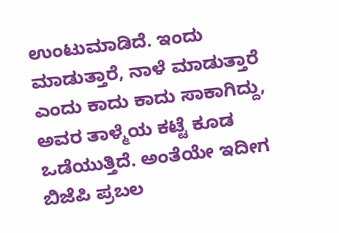ಉಂಟುಮಾಡಿದೆ. ಇಂದು ಮಾಡುತ್ತಾರೆ, ನಾಳೆ ಮಾಡುತ್ತಾರೆ ಎಂದು ಕಾದು ಕಾದು ಸಾಕಾಗಿದ್ದು, ಅವರ ತಾಳ್ಮೆಯ ಕಟ್ಟೆ ಕೂಡ ಒಡೆಯುತ್ತಿದೆ. ಅಂತೆಯೇ ಇದೀಗ ಬಿಜೆಪಿ ಪ್ರಬಲ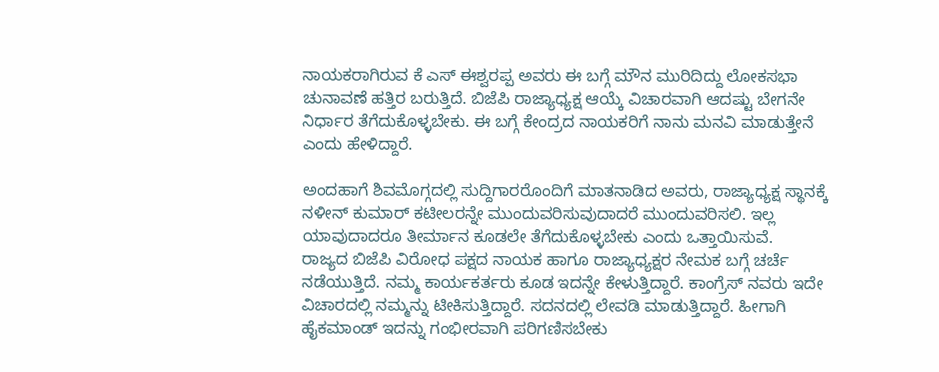ನಾಯಕರಾಗಿರುವ ಕೆ ಎಸ್ ಈಶ್ವರಪ್ಪ ಅವರು ಈ ಬಗ್ಗೆ ಮೌನ ಮುರಿದಿದ್ದು ಲೋಕಸಭಾ ಚುನಾವಣೆ ಹತ್ತಿರ ಬರುತ್ತಿದೆ. ಬಿಜೆಪಿ ರಾಜ್ಯಾಧ್ಯಕ್ಷ ಆಯ್ಕೆ ವಿಚಾರವಾಗಿ ಆದಷ್ಟು ಬೇಗನೇ ನಿರ್ಧಾರ ತೆಗೆದುಕೊಳ್ಳಬೇಕು. ಈ ಬಗ್ಗೆ ಕೇಂದ್ರದ ನಾಯಕರಿಗೆ ನಾನು ಮನವಿ ಮಾಡುತ್ತೇನೆ ಎಂದು ಹೇಳಿದ್ದಾರೆ.

ಅಂದಹಾಗೆ ಶಿವಮೊಗ್ಗದಲ್ಲಿ ಸುದ್ದಿಗಾರರೊಂದಿಗೆ ಮಾತನಾಡಿದ ಅವರು, ರಾಜ್ಯಾಧ್ಯಕ್ಷ ಸ್ಥಾನಕ್ಕೆ ನಳೀನ್ ಕುಮಾರ್ ಕಟೀಲರನ್ನೇ ಮುಂದುವರಿಸುವುದಾದರೆ ಮುಂದುವರಿಸಲಿ. ಇಲ್ಲ ಯಾವುದಾದರೂ ತೀರ್ಮಾನ ಕೂಡಲೇ ತೆಗೆದುಕೊಳ್ಳಬೇಕು ಎಂದು ಒತ್ತಾಯಿಸುವೆ.
ರಾಜ್ಯದ ಬಿಜೆಪಿ ವಿರೋಧ ಪಕ್ಷದ ನಾಯಕ ಹಾಗೂ ರಾಜ್ಯಾಧ್ಯಕ್ಷರ ನೇಮಕ ಬಗ್ಗೆ ಚರ್ಚೆ ನಡೆಯುತ್ತಿದೆ. ನಮ್ಮ ಕಾರ್ಯಕರ್ತರು ಕೂಡ ಇದನ್ನೇ ಕೇಳುತ್ತಿದ್ದಾರೆ. ಕಾಂಗ್ರೆಸ್ ನವರು ಇದೇ ವಿಚಾರದಲ್ಲಿ ನಮ್ಮನ್ನು ಟೀಕಿಸುತ್ತಿದ್ದಾರೆ. ಸದನದಲ್ಲಿ ಲೇವಡಿ ಮಾಡುತ್ತಿದ್ದಾರೆ. ಹೀಗಾಗಿ ಹೈಕಮಾಂಡ್ ಇದನ್ನು ಗಂಭೀರವಾಗಿ ಪರಿಗಣಿಸಬೇಕು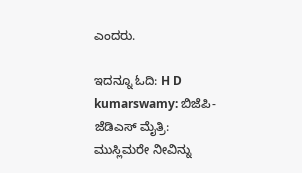ಎಂದರು.

ಇದನ್ನೂ ಓದಿ: H D kumarswamy: ಬಿಜೆಪಿ-ಜೆಡಿಎಸ್ ಮೈತ್ರಿ: ಮುಸ್ಲಿಮರೇ ನೀವಿನ್ನು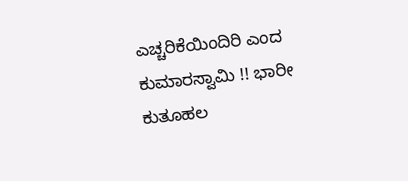ಎಚ್ಚರಿಕೆಯಿಂದಿರಿ ಎಂದ ಕುಮಾರಸ್ವಾಮಿ !! ಭಾರೀ ಕುತೂಹಲ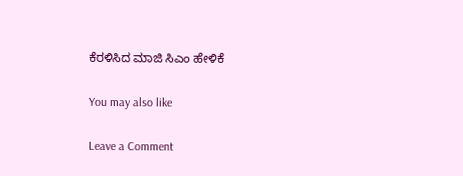ಕೆರಳಿಸಿದ ಮಾಜಿ ಸಿಎಂ ಹೇಳಿಕೆ

You may also like

Leave a Comment